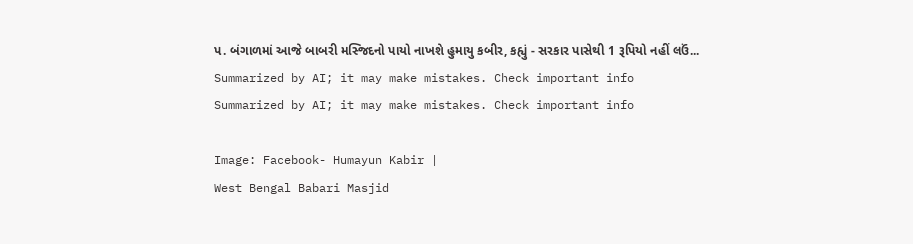પ. બંગાળમાં આજે બાબરી મસ્જિદનો પાયો નાખશે હુમાયુ કબીર, કહ્યું - સરકાર પાસેથી 1 રૂપિયો નહીં લઉં...
Summarized by AI; it may make mistakes. Check important info
Summarized by AI; it may make mistakes. Check important info

Image: Facebook- Humayun Kabir |
West Bengal Babari Masjid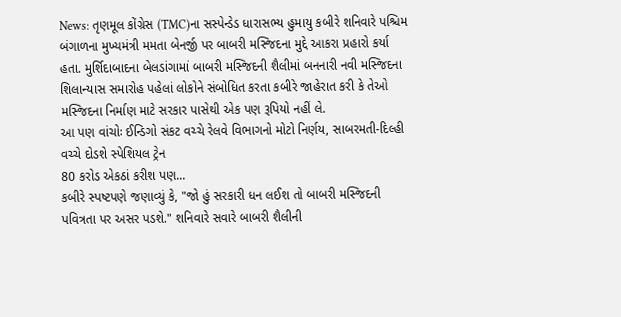News: તૃણમૂલ કોંગ્રેસ (TMC)ના સસ્પેન્ડેડ ધારાસભ્ય હુમાયુ કબીરે શનિવારે પશ્ચિમ બંગાળના મુખ્યમંત્રી મમતા બેનર્જી પર બાબરી મસ્જિદના મુદ્દે આકરા પ્રહારો કર્યા હતા. મુર્શિદાબાદના બેલડાંગામાં બાબરી મસ્જિદની શૈલીમાં બનનારી નવી મસ્જિદના શિલાન્યાસ સમારોહ પહેલાં લોકોને સંબોધિત કરતા કબીરે જાહેરાત કરી કે તેઓ મસ્જિદના નિર્માણ માટે સરકાર પાસેથી એક પણ રૂપિયો નહીં લે.
આ પણ વાંચોઃ ઈન્ડિગો સંકટ વચ્ચે રેલવે વિભાગનો મોટો નિર્ણય, સાબરમતી-દિલ્હી વચ્ચે દોડશે સ્પેશિયલ ટ્રેન
80 કરોડ એકઠાં કરીશ પણ...
કબીરે સ્પષ્ટપણે જણાવ્યું કે, "જો હું સરકારી ધન લઈશ તો બાબરી મસ્જિદની પવિત્રતા પર અસર પડશે." શનિવારે સવારે બાબરી શૈલીની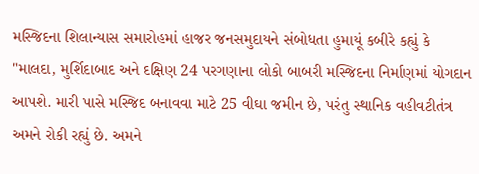મસ્જિદના શિલાન્યાસ સમારોહમાં હાજર જનસમુદાયને સંબોધતા હુમાયૂં કબીરે કહ્યું કે "માલદા, મુર્શિદાબાદ અને દક્ષિણ 24 પરગણાના લોકો બાબરી મસ્જિદના નિર્માણમાં યોગદાન આપશે. મારી પાસે મસ્જિદ બનાવવા માટે 25 વીઘા જમીન છે, પરંતુ સ્થાનિક વહીવટીતંત્ર અમને રોકી રહ્યું છે. અમને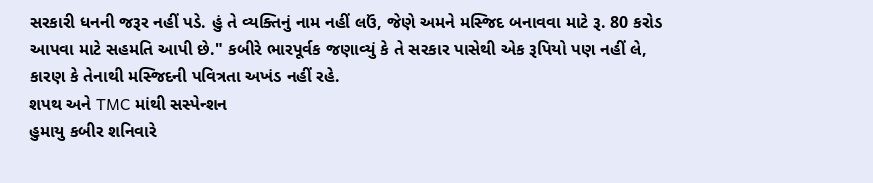સરકારી ધનની જરૂર નહીં પડે. હું તે વ્યક્તિનું નામ નહીં લઉં, જેણે અમને મસ્જિદ બનાવવા માટે રૂ. 80 કરોડ આપવા માટે સહમતિ આપી છે." કબીરે ભારપૂર્વક જણાવ્યું કે તે સરકાર પાસેથી એક રૂપિયો પણ નહીં લે, કારણ કે તેનાથી મસ્જિદની પવિત્રતા અખંડ નહીં રહે.
શપથ અને TMC માંથી સસ્પેન્શન
હુમાયુ કબીર શનિવારે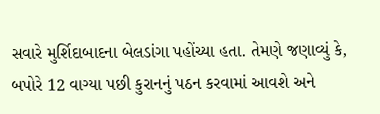સવારે મુર્શિદાબાદના બેલડાંગા પહોંચ્યા હતા. તેમણે જણાવ્યું કે, બપોરે 12 વાગ્યા પછી કુરાનનું પઠન કરવામાં આવશે અને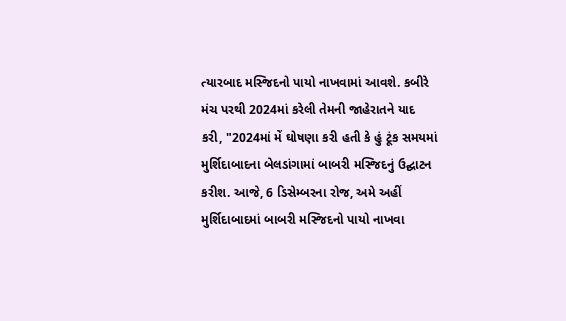ત્યારબાદ મસ્જિદનો પાયો નાખવામાં આવશે. કબીરે મંચ પરથી 2024માં કરેલી તેમની જાહેરાતને યાદ કરી, "2024માં મેં ઘોષણા કરી હતી કે હું ટૂંક સમયમાં મુર્શિદાબાદના બેલડાંગામાં બાબરી મસ્જિદનું ઉદ્ઘાટન કરીશ. આજે, 6 ડિસેમ્બરના રોજ, અમે અહીં મુર્શિદાબાદમાં બાબરી મસ્જિદનો પાયો નાખવા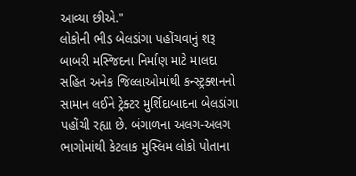આવ્યા છીએ."
લોકોની ભીડ બેલડાંગા પહોંચવાનું શરૂ
બાબરી મસ્જિદના નિર્માણ માટે માલદા સહિત અનેક જિલ્લાઓમાંથી કન્સ્ટ્રક્શનનો સામાન લઈને ટ્રેક્ટર મુર્શિદાબાદના બેલડાંગા પહોંચી રહ્યા છે. બંગાળના અલગ-અલગ ભાગોમાંથી કેટલાક મુસ્લિમ લોકો પોતાના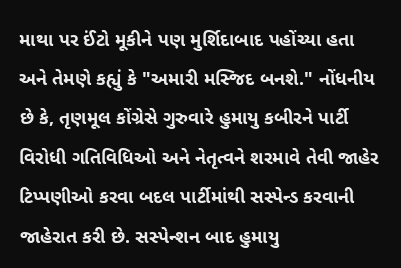માથા પર ઈંટો મૂકીને પણ મુર્શિદાબાદ પહોંચ્યા હતા અને તેમણે કહ્યું કે "અમારી મસ્જિદ બનશે." નોંધનીય છે કે, તૃણમૂલ કોંગ્રેસે ગુરુવારે હુમાયુ કબીરને પાર્ટી વિરોધી ગતિવિધિઓ અને નેતૃત્વને શરમાવે તેવી જાહેર ટિપ્પણીઓ કરવા બદલ પાર્ટીમાંથી સસ્પેન્ડ કરવાની જાહેરાત કરી છે. સસ્પેન્શન બાદ હુમાયુ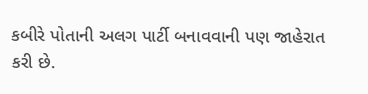કબીરે પોતાની અલગ પાર્ટી બનાવવાની પણ જાહેરાત કરી છે.